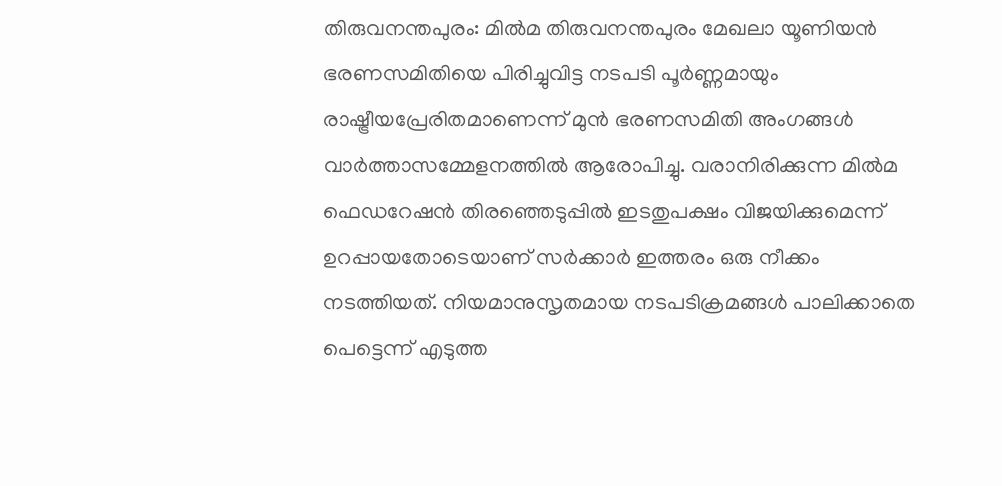തിരുവനന്തപുരം: മിൽമ തിരുവനന്തപുരം മേഖലാ യൂണിയൻ ഭരണസമിതിയെ പിരിച്ചുവിട്ട നടപടി പൂർണ്ണമായും രാഷ്ട്രീയപ്രേരിതമാണെന്ന് മുൻ ഭരണസമിതി അംഗങ്ങൾ വാർത്താസമ്മേളനത്തിൽ ആരോപിച്ചു. വരാനിരിക്കുന്ന മിൽമ ഫെഡറേഷൻ തിരഞ്ഞെടുപ്പിൽ ഇടതുപക്ഷം വിജയിക്കുമെന്ന് ഉറപ്പായതോടെയാണ് സർക്കാർ ഇത്തരം ഒരു നീക്കം നടത്തിയത്. നിയമാനുസൃതമായ നടപടിക്രമങ്ങൾ പാലിക്കാതെ പെട്ടെന്ന് എടുത്ത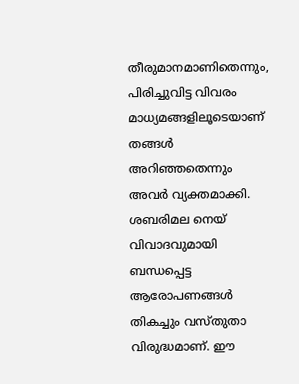തീരുമാനമാണിതെന്നും, പിരിച്ചുവിട്ട വിവരം മാധ്യമങ്ങളിലൂടെയാണ് തങ്ങൾ അറിഞ്ഞതെന്നും അവർ വ്യക്തമാക്കി.
ശബരിമല നെയ് വിവാദവുമായി ബന്ധപ്പെട്ട ആരോപണങ്ങൾ തികച്ചും വസ്തുതാ വിരുദ്ധമാണ്. ഈ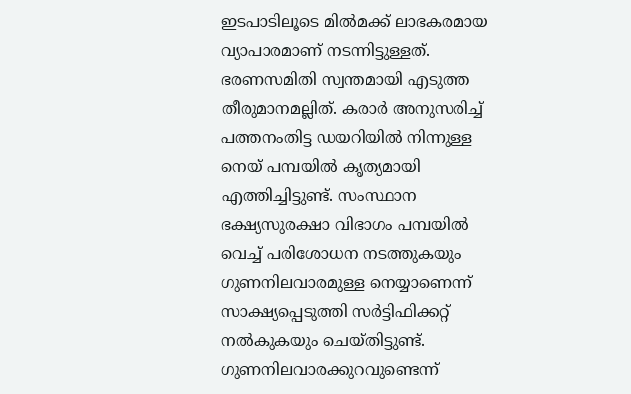ഇടപാടിലൂടെ മിൽമക്ക് ലാഭകരമായ വ്യാപാരമാണ് നടന്നിട്ടുള്ളത്. ഭരണസമിതി സ്വന്തമായി എടുത്ത തീരുമാനമല്ലിത്. കരാർ അനുസരിച്ച് പത്തനംതിട്ട ഡയറിയിൽ നിന്നുള്ള നെയ് പമ്പയിൽ കൃത്യമായി എത്തിച്ചിട്ടുണ്ട്. സംസ്ഥാന ഭക്ഷ്യസുരക്ഷാ വിഭാഗം പമ്പയിൽ വെച്ച് പരിശോധന നടത്തുകയും ഗുണനിലവാരമുള്ള നെയ്യാണെന്ന് സാക്ഷ്യപ്പെടുത്തി സർട്ടിഫിക്കറ്റ് നൽകുകയും ചെയ്തിട്ടുണ്ട്. ഗുണനിലവാരക്കുറവുണ്ടെന്ന്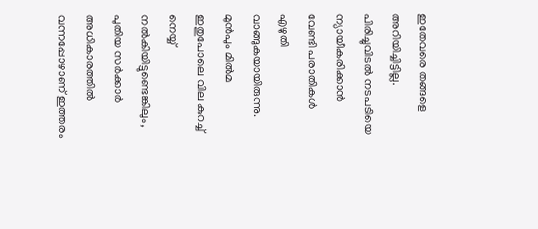ഇതേവരെ തങ്ങളെ അറിയിച്ചിട്ടില്ല.
പിരിച്ചുവിടൽ നടപടിയെ ന്യായീകരിക്കാൻ വേണ്ടി പരാതികൾ എഴുതി വാങ്ങുകയായിരുന്നു. മുൻപും മിൽമ ഇതുപോലെ വില കുറച്ച് നെയ്യ് നൽകിയിട്ടുണ്ടെങ്കിലും, പുതിയ സർക്കാർ അധികാരത്തിൽ വന്നപ്പോഴാണ് ഇത്തരം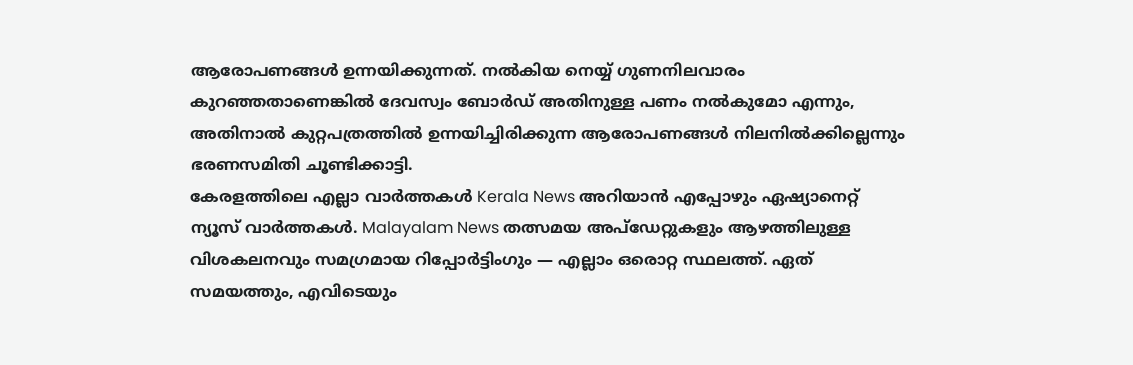ആരോപണങ്ങൾ ഉന്നയിക്കുന്നത്. നൽകിയ നെയ്യ് ഗുണനിലവാരം കുറഞ്ഞതാണെങ്കിൽ ദേവസ്വം ബോർഡ് അതിനുള്ള പണം നൽകുമോ എന്നും, അതിനാൽ കുറ്റപത്രത്തിൽ ഉന്നയിച്ചിരിക്കുന്ന ആരോപണങ്ങൾ നിലനിൽക്കില്ലെന്നും ഭരണസമിതി ചൂണ്ടിക്കാട്ടി.
കേരളത്തിലെ എല്ലാ വാർത്തകൾ Kerala News അറിയാൻ എപ്പോഴും ഏഷ്യാനെറ്റ് ന്യൂസ് വാർത്തകൾ. Malayalam News തത്സമയ അപ്ഡേറ്റുകളും ആഴത്തിലുള്ള വിശകലനവും സമഗ്രമായ റിപ്പോർട്ടിംഗും — എല്ലാം ഒരൊറ്റ സ്ഥലത്ത്. ഏത് സമയത്തും, എവിടെയും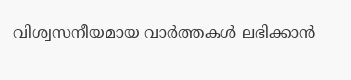വിശ്വസനീയമായ വാർത്തകൾ ലഭിക്കാൻ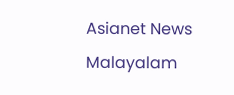Asianet News Malayalam